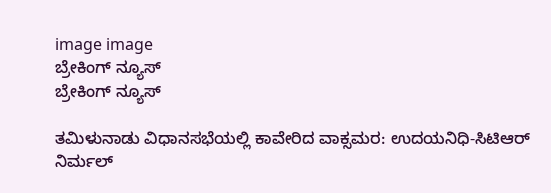image image
ಬ್ರೇಕಿಂಗ್ ನ್ಯೂಸ್
ಬ್ರೇಕಿಂಗ್ ನ್ಯೂಸ್

ತಮಿಳುನಾಡು ವಿಧಾನಸಭೆಯಲ್ಲಿ ಕಾವೇರಿದ ವಾಕ್ಸಮರ: ಉದಯನಿಧಿ-ಸಿಟಿಆರ್ ನಿರ್ಮಲ್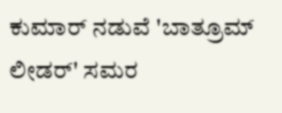ಕುಮಾರ್ ನಡುವೆ 'ಬಾತ್ರೂಮ್ ಲೀಡರ್' ಸಮರ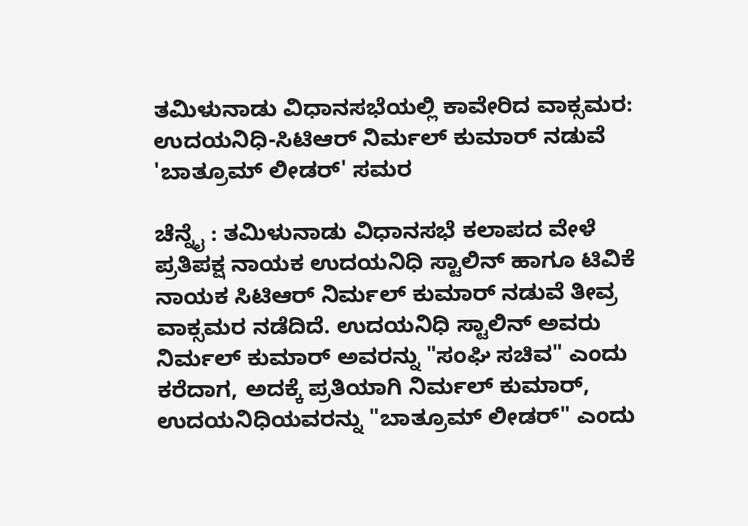ತಮಿಳುನಾಡು ವಿಧಾನಸಭೆಯಲ್ಲಿ ಕಾವೇರಿದ ವಾಕ್ಸಮರ: ಉದಯನಿಧಿ-ಸಿಟಿಆರ್ ನಿರ್ಮಲ್ ಕುಮಾರ್ ನಡುವೆ 'ಬಾತ್ರೂಮ್ ಲೀಡರ್' ಸಮರ

ಚೆನ್ನೈ : ತಮಿಳುನಾಡು ವಿಧಾನಸಭೆ ಕಲಾಪದ ವೇಳೆ ಪ್ರತಿಪಕ್ಷ ನಾಯಕ ಉದಯನಿಧಿ ಸ್ಟಾಲಿನ್ ಹಾಗೂ ಟಿವಿಕೆ ನಾಯಕ ಸಿಟಿಆರ್ ನಿರ್ಮಲ್ ಕುಮಾರ್ ನಡುವೆ ತೀವ್ರ ವಾಕ್ಸಮರ ನಡೆದಿದೆ. ಉದಯನಿಧಿ ಸ್ಟಾಲಿನ್ ಅವರು ನಿರ್ಮಲ್ ಕುಮಾರ್ ಅವರನ್ನು "ಸಂಘಿ ಸಚಿವ" ಎಂದು ಕರೆದಾಗ, ಅದಕ್ಕೆ ಪ್ರತಿಯಾಗಿ ನಿರ್ಮಲ್ ಕುಮಾರ್, ಉದಯನಿಧಿಯವರನ್ನು "ಬಾತ್ರೂಮ್ ಲೀಡರ್" ಎಂದು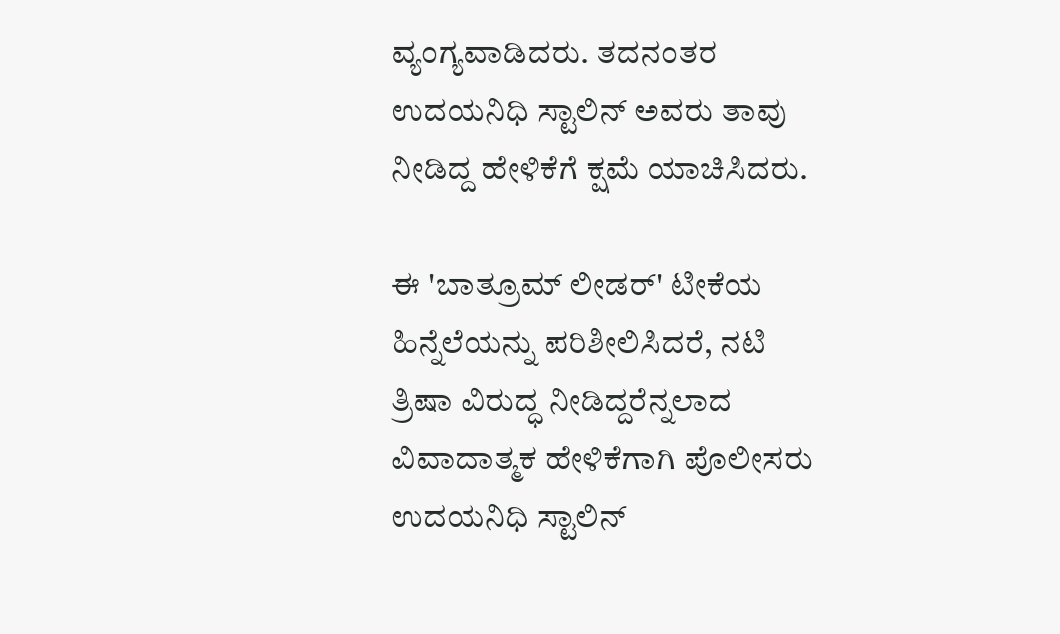ವ್ಯಂಗ್ಯವಾಡಿದರು. ತದನಂತರ ಉದಯನಿಧಿ ಸ್ಟಾಲಿನ್ ಅವರು ತಾವು ನೀಡಿದ್ದ ಹೇಳಿಕೆಗೆ ಕ್ಷಮೆ ಯಾಚಿಸಿದರು.

ಈ 'ಬಾತ್ರೂಮ್ ಲೀಡರ್' ಟೀಕೆಯ ಹಿನ್ನೆಲೆಯನ್ನು ಪರಿಶೀಲಿಸಿದರೆ, ನಟಿ ತ್ರಿಷಾ ವಿರುದ್ಧ ನೀಡಿದ್ದರೆನ್ನಲಾದ ವಿವಾದಾತ್ಮಕ ಹೇಳಿಕೆಗಾಗಿ ಪೊಲೀಸರು ಉದಯನಿಧಿ ಸ್ಟಾಲಿನ್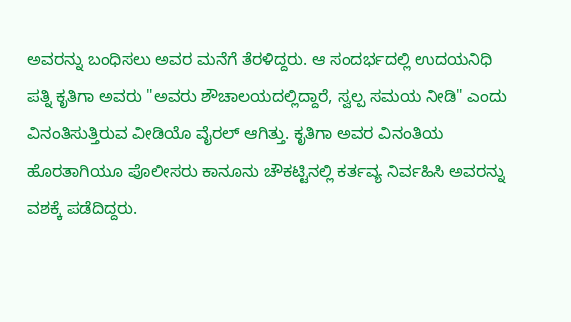ಅವರನ್ನು ಬಂಧಿಸಲು ಅವರ ಮನೆಗೆ ತೆರಳಿದ್ದರು. ಆ ಸಂದರ್ಭದಲ್ಲಿ ಉದಯನಿಧಿ ಪತ್ನಿ ಕೃತಿಗಾ ಅವರು "ಅವರು ಶೌಚಾಲಯದಲ್ಲಿದ್ದಾರೆ, ಸ್ವಲ್ಪ ಸಮಯ ನೀಡಿ" ಎಂದು ವಿನಂತಿಸುತ್ತಿರುವ ವೀಡಿಯೊ ವೈರಲ್ ಆಗಿತ್ತು. ಕೃತಿಗಾ ಅವರ ವಿನಂತಿಯ ಹೊರತಾಗಿಯೂ ಪೊಲೀಸರು ಕಾನೂನು ಚೌಕಟ್ಟಿನಲ್ಲಿ ಕರ್ತವ್ಯ ನಿರ್ವಹಿಸಿ ಅವರನ್ನು ವಶಕ್ಕೆ ಪಡೆದಿದ್ದರು.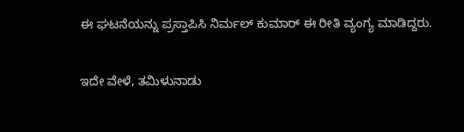ಈ ಘಟನೆಯನ್ನು ಪ್ರಸ್ತಾಪಿಸಿ ನಿರ್ಮಲ್ ಕುಮಾರ್ ಈ ರೀತಿ ವ್ಯಂಗ್ಯ ಮಾಡಿದ್ದರು.

ಇದೇ ವೇಳೆ, ತಮಿಳುನಾಡು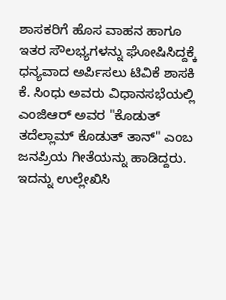ಶಾಸಕರಿಗೆ ಹೊಸ ವಾಹನ ಹಾಗೂ ಇತರ ಸೌಲಭ್ಯಗಳನ್ನು ಘೋಷಿಸಿದ್ದಕ್ಕೆ ಧನ್ಯವಾದ ಅರ್ಪಿಸಲು ಟಿವಿಕೆ ಶಾಸಕಿ ಕೆ. ಸಿಂಧು ಅವರು ವಿಧಾನಸಭೆಯಲ್ಲಿ ಎಂಜಿಆರ್ ಅವರ "ಕೊಡುತ್ ತದೆಲ್ಲಾಮ್ ಕೊಡುತ್ ತಾನ್" ಎಂಬ ಜನಪ್ರಿಯ ಗೀತೆಯನ್ನು ಹಾಡಿದ್ದರು. ಇದನ್ನು ಉಲ್ಲೇಖಿಸಿ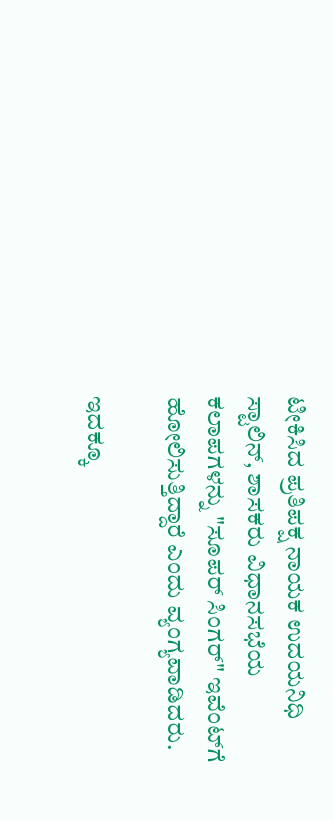ಟೀಕಿಸಿದ ಪ್ರತಿಪಕ್ಷ ನಾಯಕ ಉದಯನಿಧಿ ಸ್ಟಾಲಿನ್, ಶಾಸಕರು ವಿಧಾನಸಭೆಯ ಕಲಾಪಗಳನ್ನು "ಸೂಪರ್ ಸಿಂಗರ್" ಇವೆಂಟ್‌ಗೆ ಹೋಲಿಸುತ್ತಿದ್ದಾರೆ ಎಂದು ವ್ಯಂಗ್ಯವಾಡಿದರು.

ಇದಕ್ಕೂ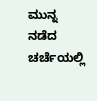ಮುನ್ನ ನಡೆದ ಚರ್ಚೆಯಲ್ಲಿ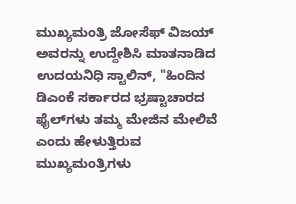ಮುಖ್ಯಮಂತ್ರಿ ಜೋಸೆಫ್ ವಿಜಯ್ ಅವರನ್ನು ಉದ್ದೇಶಿಸಿ ಮಾತನಾಡಿದ ಉದಯನಿಧಿ ಸ್ಟಾಲಿನ್, "ಹಿಂದಿನ ಡಿಎಂಕೆ ಸರ್ಕಾರದ ಭ್ರಷ್ಟಾಚಾರದ ಫೈಲ್‌ಗಳು ತಮ್ಮ ಮೇಜಿನ ಮೇಲಿವೆ ಎಂದು ಹೇಳುತ್ತಿರುವ ಮುಖ್ಯಮಂತ್ರಿಗಳು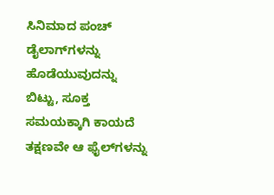ಸಿನಿಮಾದ ಪಂಚ್ ಡೈಲಾಗ್‌ಗಳನ್ನು ಹೊಡೆಯುವುದನ್ನು ಬಿಟ್ಟು, ಸೂಕ್ತ ಸಮಯಕ್ಕಾಗಿ ಕಾಯದೆ ತಕ್ಷಣವೇ ಆ ಫೈಲ್‌ಗಳನ್ನು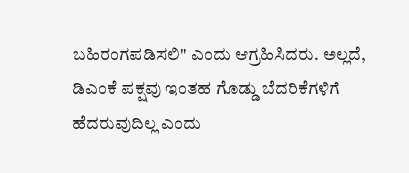ಬಹಿರಂಗಪಡಿಸಲಿ" ಎಂದು ಆಗ್ರಹಿಸಿದರು. ಅಲ್ಲದೆ, ಡಿಎಂಕೆ ಪಕ್ಷವು ಇಂತಹ ಗೊಡ್ಡು ಬೆದರಿಕೆಗಳಿಗೆ ಹೆದರುವುದಿಲ್ಲ ಎಂದು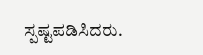ಸ್ಪಷ್ಟಪಡಿಸಿದರು.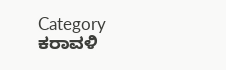Category
ಕರಾವಳಿ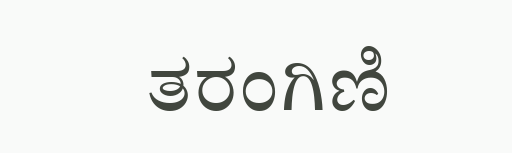ತರಂಗಿಣಿ